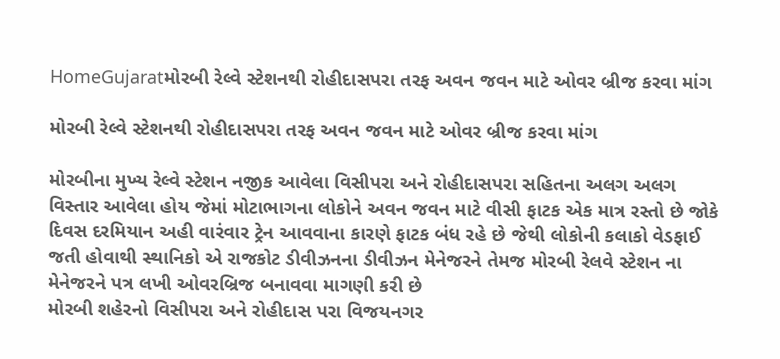HomeGujaratમોરબી રેલ્વે સ્ટેશનથી રોહીદાસપરા તરફ અવન જવન માટે ઓવર બ્રીજ કરવા માંગ

મોરબી રેલ્વે સ્ટેશનથી રોહીદાસપરા તરફ અવન જવન માટે ઓવર બ્રીજ કરવા માંગ

મોરબીના મુખ્ય રેલ્વે સ્ટેશન નજીક આવેલા વિસીપરા અને રોહીદાસપરા સહિતના અલગ અલગ વિસ્તાર આવેલા હોય જેમાં મોટાભાગના લોકોને અવન જવન માટે વીસી ફાટક એક માત્ર રસ્તો છે જોકે દિવસ દરમિયાન અહી વારંવાર ટ્રેન આવવાના કારણે ફાટક બંધ રહે છે જેથી લોકોની કલાકો વેડફાઈ જતી હોવાથી સ્થાનિકો એ રાજકોટ ડીવીઝનના ડીવીઝન મેનેજરને તેમજ મોરબી રેલવે સ્ટેશન ના મેનેજરને પત્ર લખી ઓવરબ્રિજ બનાવવા માગણી કરી છે
મોરબી શહેરનો વિસીપરા અને રોહીદાસ પરા વિજયનગર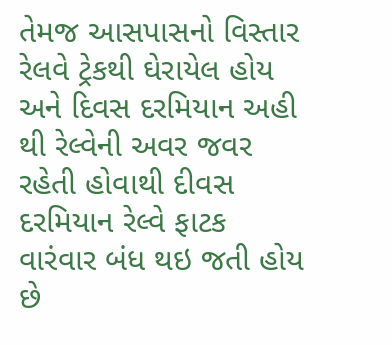તેમજ આસપાસનો વિસ્તાર રેલવે ટ્રેકથી ઘેરાયેલ હોય અને દિવસ દરમિયાન અહી થી રેલ્વેની અવર જવર રહેતી હોવાથી દીવસ દરમિયાન રેલ્વે ફાટક વારંવાર બંધ થઇ જતી હોય છે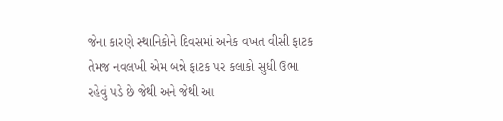જેના કારણે સ્થાનિકોને દિવસમાં અનેક વખત વીસી ફાટક તેમજ નવલખી એમ બન્ને ફાટક પર કલાકો સુધી ઉભા રહેવું પડે છે જેથી અને જેથી આ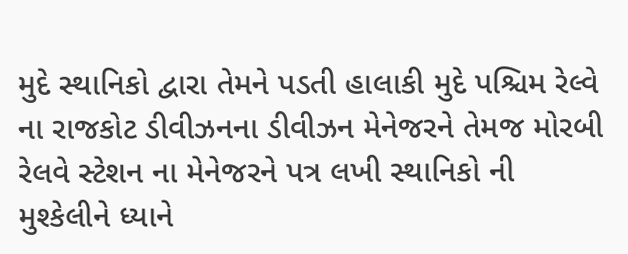મુદે સ્થાનિકો દ્વારા તેમને પડતી હાલાકી મુદે પશ્ચિમ રેલ્વે ના રાજકોટ ડીવીઝનના ડીવીઝન મેનેજરને તેમજ મોરબી રેલવે સ્ટેશન ના મેનેજરને પત્ર લખી સ્થાનિકો ની મુશ્કેલીને ધ્યાને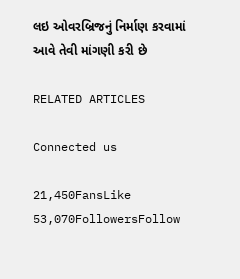લઇ ઓવરબ્રિજનું નિર્માણ કરવામાં આવે તેવી માંગણી કરી છે

RELATED ARTICLES

Connected us

21,450FansLike
53,070FollowersFollow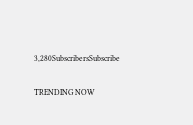3,280SubscribersSubscribe

TRENDING NOW